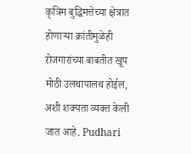कृत्रिम बुद्धिमत्तेच्या क्षेत्रात होणाऱ्या क्रांतीमुळेही रोजगारांच्या बाबतीत खूप मोठी उलथापालथ होईल, अशी शक्यता व्यक्त केली जात आहे. Pudhari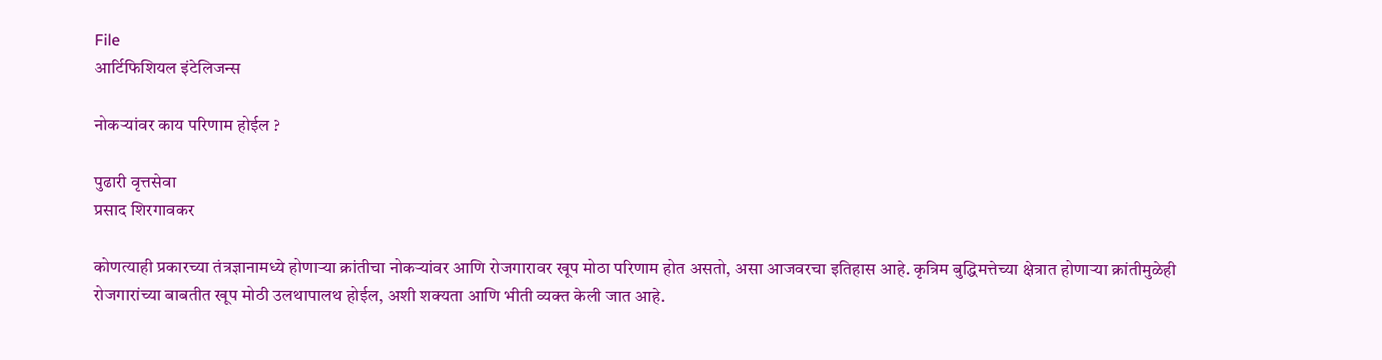File
आर्टिफिशियल इंटेलिजन्स

नोकऱ्यांवर काय परिणाम होईल ?

पुढारी वृत्तसेवा
प्रसाद शिरगावकर

कोणत्याही प्रकारच्या तंत्रज्ञानामध्ये होणाऱ्या क्रांतीचा नोकऱ्यांवर आणि रोजगारावर खूप मोठा परिणाम होत असतो, असा आजवरचा इतिहास आहे. कृत्रिम बुद्धिमत्तेच्या क्षेत्रात होणाऱ्या क्रांतीमुळेही रोजगारांच्या बाबतीत खूप मोठी उलथापालथ होईल, अशी शक्यता आणि भीती व्यक्त केली जात आहे.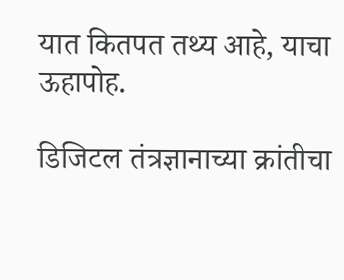यात कितपत तथ्य आहे, याचा ऊहापोह.

डिजिटल तंत्रज्ञानाच्या क्रांतीचा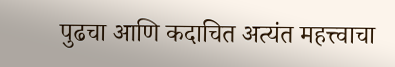पुढचा आणि कदाचित अत्यंत महत्त्वाचा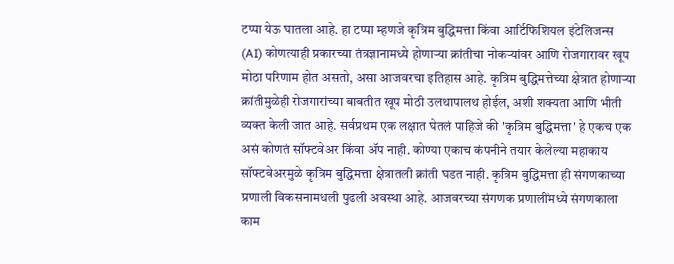टप्पा येऊ घातला आहे. हा टप्पा म्हणजे कृत्रिम बुद्धिमत्ता किंवा आर्टिफिशियल इंटेलिजन्स (AI) कोणत्याही प्रकारच्या तंत्रज्ञानामध्ये होणाऱ्या क्रांतीचा नोकऱ्यांवर आणि रोजगारावर खूप मोठा परिणाम होत असतो, असा आजवरचा इतिहास आहे. कृत्रिम बुद्धिमत्तेच्या क्षेत्रात होणाऱ्या क्रांतीमुळेही रोजगारांच्या बाबतीत खूप मोठी उलथापालथ होईल, अशी शक्यता आणि भीती व्यक्त केली जात आहे. सर्वप्रथम एक लक्षात घेतलं पाहिजे की 'कृत्रिम बुद्धिमत्ता' हे एकच एक असं कोणतं सॉफ्टवेअर किंवा ॲप नाही. कोण्या एकाच कंपनीने तयार केलेल्या महाकाय सॉफ्टवेअरमुळे कृत्रिम बुद्धिमत्ता क्षेत्रातली क्रांती घडत नाही. कृत्रिम बुद्धिमत्ता ही संगणकाच्या प्रणाली विकसनामधली पुढली अवस्था आहे. आजवरच्या संगणक प्रणालींमध्ये संगणकाला काम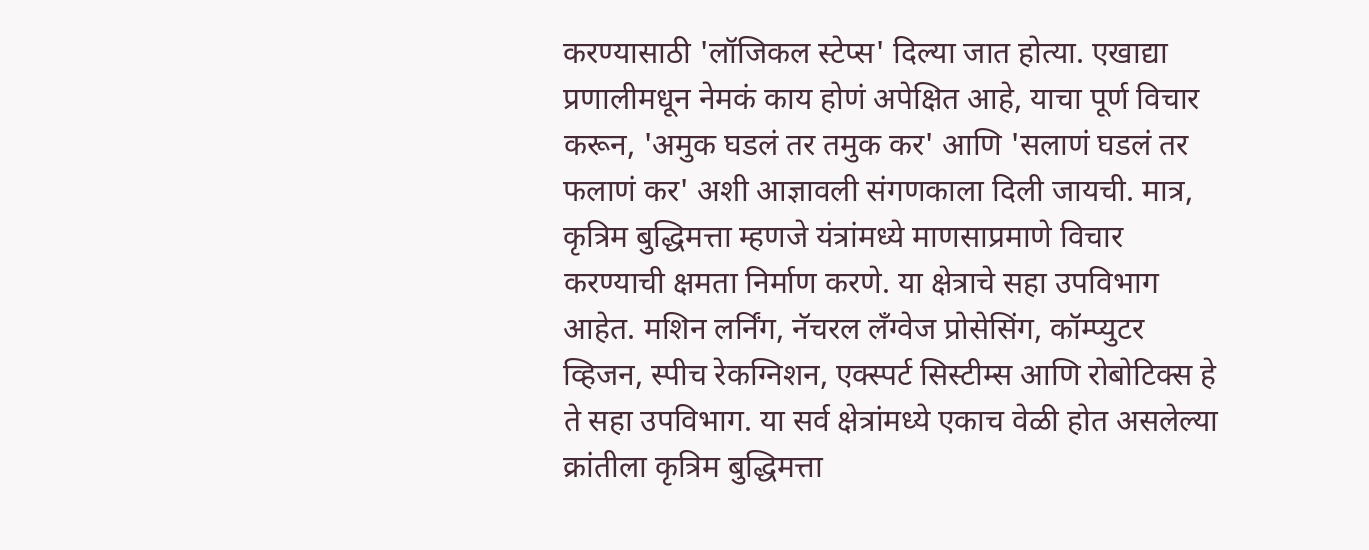करण्यासाठी 'लॉजिकल स्टेप्स' दिल्या जात होत्या. एखाद्या प्रणालीमधून नेमकं काय होणं अपेक्षित आहे, याचा पूर्ण विचार करून, 'अमुक घडलं तर तमुक कर' आणि 'सलाणं घडलं तर फलाणं कर' अशी आज्ञावली संगणकाला दिली जायची. मात्र, कृत्रिम बुद्धिमत्ता म्हणजे यंत्रांमध्ये माणसाप्रमाणे विचार करण्याची क्षमता निर्माण करणे. या क्षेत्राचे सहा उपविभाग आहेत. मशिन लर्निंग, नॅचरल लँग्वेज प्रोसेसिंग, कॉम्प्युटर व्हिजन, स्पीच रेकग्निशन, एक्स्पर्ट सिस्टीम्स आणि रोबोटिक्स हे ते सहा उपविभाग. या सर्व क्षेत्रांमध्ये एकाच वेळी होत असलेल्या क्रांतीला कृत्रिम बुद्धिमत्ता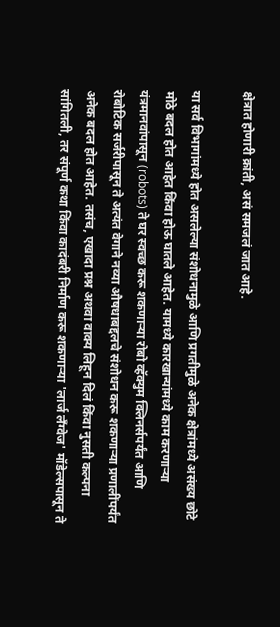क्षेत्रात होणारी क्रांती, असं समजलं जात आहे.

या सर्व विभागांमध्ये होत असलेल्या संशोधनामुळे आणि प्रगतीमुळे अनेक क्षेत्रांमध्ये असंख्य छोटे मोठे बदल होत आहेत किंवा होऊ घातले आहेत. यामध्ये कारखान्यांमध्ये काम करणाऱ्या यंत्रमानवांपासून (robots) ते घर स्वच्छ करू शकणाऱ्या रोबो व्हॅक्युम क्लिनर्सपर्यंत आणि रोबोटिक सर्जरीपासून ते अत्यंत वेगाने नव्या औषधाबद्दलचे संशोधन करू शकणाऱ्या प्रणालींपर्यंत अनेक बदल होत आहेत. तसंच, एखादा प्रश्न अथवा वाक्य लिहून दिलं किंवा नुसती कल्पना सांगितली, तर संपूर्ण कथा किंवा कादंबरी निर्माण करू शकणाऱ्या 'लार्ज लँग्वेज' मॉडेल्सपासून ते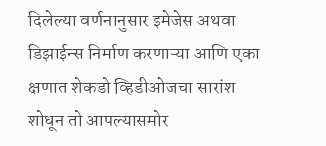दिलेल्या वर्णनानुसार इमेजेस अथवा डिझाईन्स निर्माण करणाऱ्या आणि एका क्षणात शेकडो व्हिडीओजचा सारांश शोधून तो आपल्यासमोर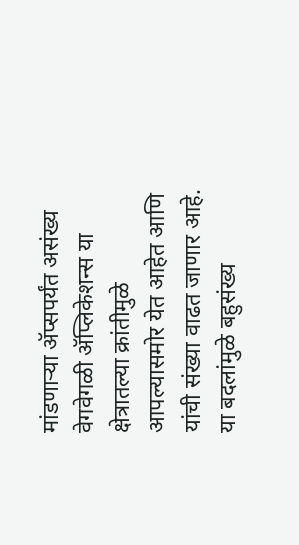मांडणाऱ्या ॲप्सपर्यंत असंख्य वेगवेगळी ॲप्लिकेशन्स या क्षेत्रातल्या क्रांतीमुळे आपल्यासमोर येत आहेत आणि यांची संख्या वाढत जाणार आहे. या बदलांमुळे बहुसंख्य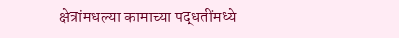क्षेत्रांमधल्या कामाच्या पद्धतींमध्ये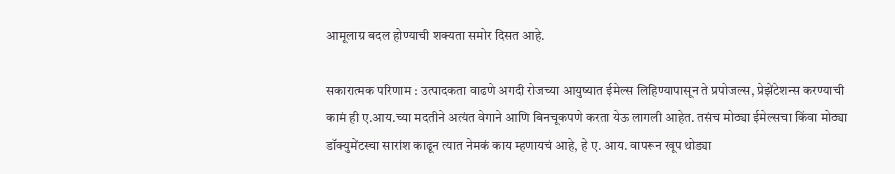आमूलाग्र बदल होण्याची शक्यता समोर दिसत आहे.

सकारात्मक परिणाम : उत्पादकता वाढणे अगदी रोजच्या आयुष्यात ईमेल्स लिहिण्यापासून ते प्रपोजल्स, प्रेझेंटेशन्स करण्याची कामं ही ए.आय.च्या मदतीने अत्यंत वेगाने आणि बिनचूकपणे करता येऊ लागली आहेत. तसंच मोठ्या ईमेल्सचा किंवा मोठ्या डॉक्युमेंटस्चा सारांश काढून त्यात नेमकं काय म्हणायचं आहे, हे ए. आय. वापरून खूप थोड्या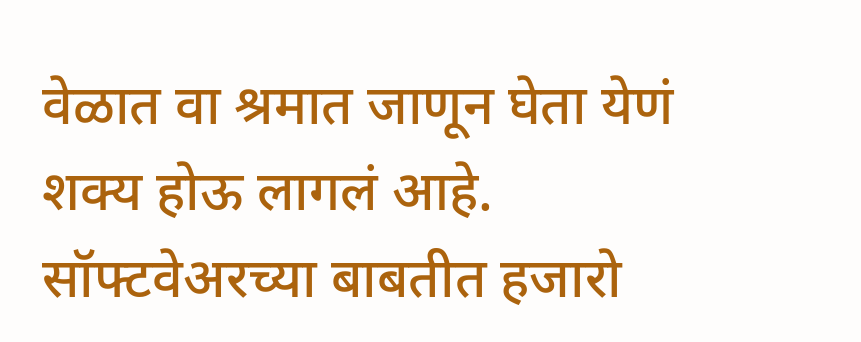वेळात वा श्रमात जाणून घेता येणं शक्य होऊ लागलं आहे. सॉफ्टवेअरच्या बाबतीत हजारो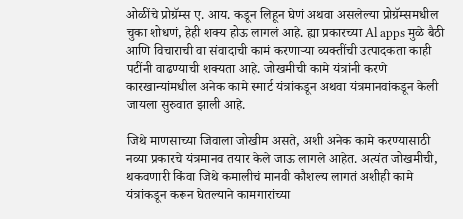ओळींचे प्रोग्रॅम्स ए. आय. कडून लिहून घेणं अथवा असलेल्या प्रोग्रॅम्समधील चुका शोधणं, हेही शक्य होऊ लागलं आहे. ह्या प्रकारच्या Al apps मुळे बैठी आणि विचाराची वा संवादाची कामं करणाऱ्या व्यक्तींची उत्पादकता काही पटींनी वाढण्याची शक्यता आहे. जोखमीची कामे यंत्रांनी करणे कारखान्यांमधील अनेक कामे स्मार्ट यंत्रांकडून अथवा यंत्रमानवांकडून केली जायला सुरुवात झाली आहे.

जिथे माणसाच्या जिवाला जोखीम असते, अशी अनेक कामे करण्यासाठी नव्या प्रकारचे यंत्रमानव तयार केले जाऊ लागले आहेत. अत्यंत जोखमीची, थकवणारी किंवा जिथे कमालीचं मानवी कौशल्य लागतं अशीही कामे यंत्रांकडून करून घेतल्याने कामगारांच्या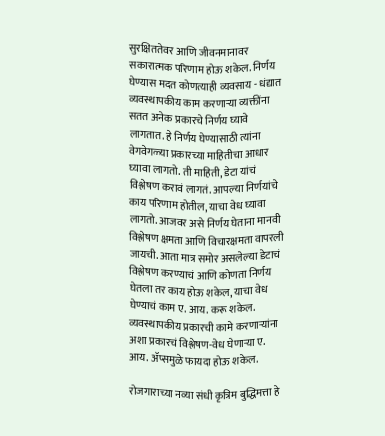सुरक्षिततेवर आणि जीवनमानावर सकारात्मक परिणाम होऊ शकेल. निर्णय घेण्यास मदत कोणत्याही व्यवसाय - धंद्यात व्यवस्थापकीय काम करणाऱ्या व्यक्तींना सतत अनेक प्रकारचे निर्णय घ्यावे लागतात. हे निर्णय घेण्यासाठी त्यांना वेगवेगळ्या प्रकारच्या माहितीचा आधार घ्यावा लागतो. ती माहिती, डेटा यांचं विश्लेषण करावं लागतं. आपल्या निर्णयांचे काय परिणाम होतील, याचा वेध घ्यावा लागतो. आजवर असे निर्णय घेताना मानवी विश्लेषण क्षमता आणि विचारक्षमता वापरली जायची. आता मात्र समोर असलेल्या डेटाचं विश्लेषण करण्याचं आणि कोणता निर्णय घेतला तर काय होऊ शकेल, याचा वेध घेण्याचं काम ए. आय. करू शकेल. व्यवस्थापकीय प्रकारची कामे करणाऱ्यांना अशा प्रकारचं विश्लेषण-वेध घेणाऱ्या ए. आय. ॲप्समुळे फायदा होऊ शकेल.

रोजगाराच्या नव्या संधी कृत्रिम बुद्धिमत्ता हे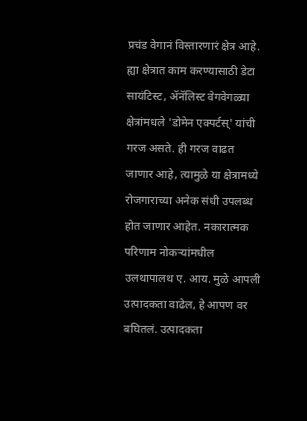प्रचंड वेगानं विस्तारणारं क्षेत्र आहे. ह्या क्षेत्रात काम करण्यासाठी डेटा सायंटिस्ट, ॲनॅलिस्ट वेगवेगळ्या क्षेत्रांमधले 'डोमेन एक्पर्टस्' यांची गरज असते. ही गरज वाढत जाणार आहे, त्यामुळे या क्षेत्रामध्ये रोजगाराच्या अनेक संधी उपलब्ध होत जाणार आहेत. नकारात्मक परिणाम नोकऱ्यांमधील उलथापालथ ए. आय. मुळे आपली उत्पादकता वाढेल, हे आपण वर बघितलं. उत्पादकता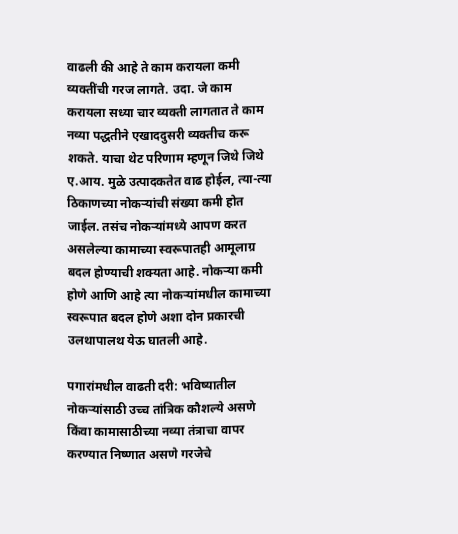वाढली की आहे ते काम करायला कमी व्यक्तींची गरज लागते. उदा. जे काम करायला सध्या चार व्यक्ती लागतात ते काम नव्या पद्धतीने एखाददुसरी व्यक्तीच करू शकते. याचा थेट परिणाम म्हणून जिथे जिथे ए.आय. मुळे उत्पादकतेत वाढ होईल, त्या-त्या ठिकाणच्या नोकऱ्यांची संख्या कमी होत जाईल. तसंच नोकऱ्यांमध्ये आपण करत असलेल्या कामाच्या स्वरूपातही आमूलाग्र बदल होण्याची शक्यता आहे. नोकऱ्या कमी होणे आणि आहे त्या नोकऱ्यांमधील कामाच्या स्वरूपात बदल होणे अशा दोन प्रकारची उलथापालथ येऊ घातली आहे.

पगारांमधील वाढती दरी: भविष्यातील नोकऱ्यांसाठी उच्च तांत्रिक कौशल्ये असणे किंवा कामासाठीच्या नव्या तंत्राचा वापर करण्यात निष्णात असणे गरजेचे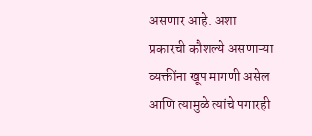असणार आहे. अशा प्रकारची कौशल्ये असणाऱ्या व्यक्तींना खूप मागणी असेल आणि त्यामुळे त्यांचे पगारही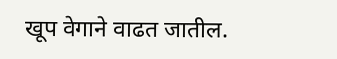खूप वेगाने वाढत जातील.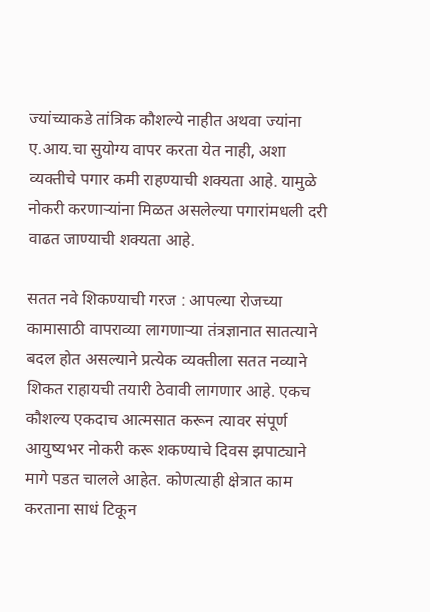ज्यांच्याकडे तांत्रिक कौशल्ये नाहीत अथवा ज्यांना ए.आय.चा सुयोग्य वापर करता येत नाही, अशा व्यक्तीचे पगार कमी राहण्याची शक्यता आहे. यामुळे नोकरी करणाऱ्यांना मिळत असलेल्या पगारांमधली दरी वाढत जाण्याची शक्यता आहे.

सतत नवे शिकण्याची गरज : आपल्या रोजच्या कामासाठी वापराव्या लागणाऱ्या तंत्रज्ञानात सातत्याने बदल होत असल्याने प्रत्येक व्यक्तीला सतत नव्याने शिकत राहायची तयारी ठेवावी लागणार आहे. एकच कौशल्य एकदाच आत्मसात करून त्यावर संपूर्ण आयुष्यभर नोकरी करू शकण्याचे दिवस झपाट्याने मागे पडत चालले आहेत. कोणत्याही क्षेत्रात काम करताना साधं टिकून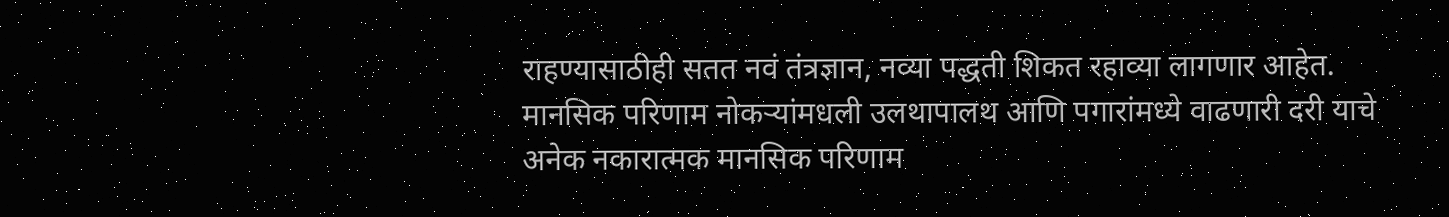राहण्यासाठीही सतत नवं तंत्रज्ञान, नव्या पद्धती शिकत रहाव्या लागणार आहेत. मानसिक परिणाम नोकऱ्यांमधली उलथापालथ आणि पगारांमध्ये वाढणारी दरी याचे अनेक नकारात्मक मानसिक परिणाम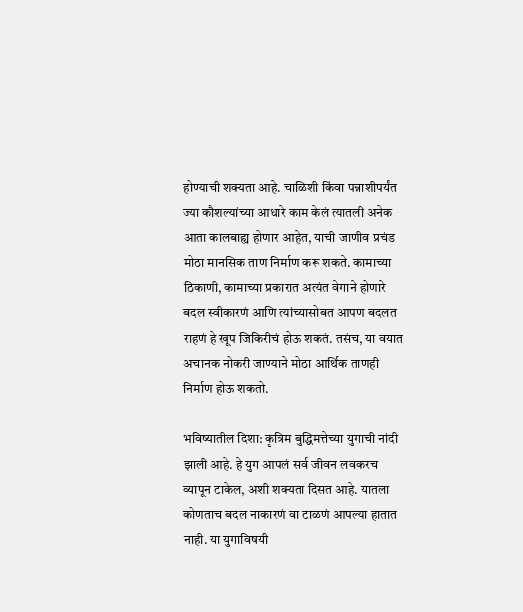होण्याची शक्यता आहे. चाळिशी किंवा पन्नाशीपर्यंत ज्या कौशल्यांच्या आधारे काम केलं त्यातली अनेक आता कालबाह्य होणार आहेत, याची जाणीव प्रचंड मोठा मानसिक ताण निर्माण करू शकते. कामाच्या ठिकाणी, कामाच्या प्रकारात अत्यंत वेगाने होणारे बदल स्वीकारणं आणि त्यांच्यासोबत आपण बदलत राहणं हे खूप जिकिरीचं होऊ शकतं. तसंच, या वयात अचानक नोकरी जाण्याने मोठा आर्थिक ताणही निर्माण होऊ शकतो.

भविष्यातील दिशा: कृत्रिम बुद्धिमत्तेच्या युगाची नांदी झाली आहे. हे युग आपलं सर्व जीवन लवकरच व्यापून टाकेल, अशी शक्यता दिसत आहे. यातला कोणताच बदल नाकारणं वा टाळणं आपल्या हातात नाही. या युगाविषयी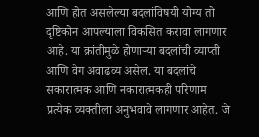आणि होत असलेल्या बदलांविषयी योग्य तो दृष्टिकोन आपल्याला विकसित करावा लागणार आहे. या क्रांतीमुळे होणाऱ्या बदलांची व्याप्ती आणि वेग अवाढव्य असेल. या बदलांचे सकारात्मक आणि नकारात्मकही परिणाम प्रत्येक व्यक्तीला अनुभवावे लागणार आहेत. जे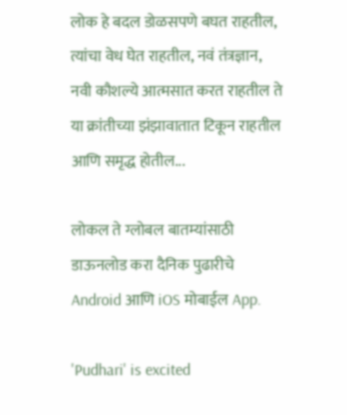लोक हे बदल डोळसपणे बघत राहतील, त्यांचा वेध घेत राहतील, नवं तंत्रज्ञान, नवी कौशल्ये आत्मसात करत राहतील ते या क्रांतीच्या झंझावातात टिकून राहतील आणि समृद्ध होतील...

लोकल ते ग्लोबल बातम्यांसाठी डाऊनलोड करा दैनिक पुढारीचे Android आणि iOS मोबाईल App.

'Pudhari' is excited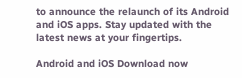to announce the relaunch of its Android and iOS apps. Stay updated with the latest news at your fingertips.

Android and iOS Download now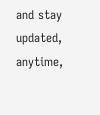and stay updated, anytime,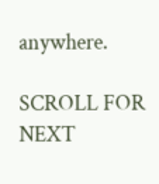anywhere.

SCROLL FOR NEXT